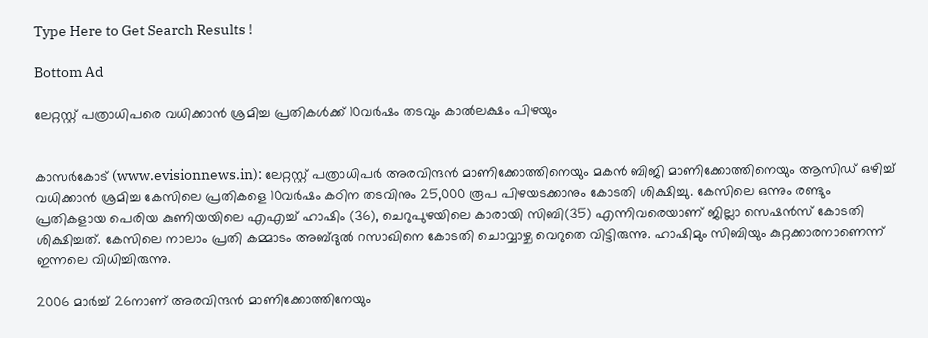Type Here to Get Search Results !

Bottom Ad

ലേറ്റസ്റ്റ് പത്രാധിപരെ വധിക്കാന്‍ ശ്രമിച്ച പ്രതികള്‍ക്ക് 10വര്‍ഷം തടവും കാല്‍ലക്ഷം പിഴയും


കാസര്‍കോട് (www.evisionnews.in): ലേറ്റസ്റ്റ് പത്രാധിപര്‍ അരവിന്ദന്‍ മാണിക്കോത്തിനെയും മകന്‍ ബിജി മാണിക്കോത്തിനെയും ആസിഡ് ഒഴിച്ച് വധിക്കാന്‍ ശ്രമിച്ച കേസിലെ പ്രതികളെ 10വര്‍ഷം കഠിന തടവിനും 25,000 രൂപ പിഴയടക്കാനും കോടതി ശിക്ഷിച്ചു. കേസിലെ ഒന്നും രണ്ടും പ്രതികളായ പെരിയ കുണിയയിലെ എഎച്ച് ഹാഷിം (36), ചെറുപുഴയിലെ കാരായി സിബി(35) എന്നിവരെയാണ് ജില്ലാ സെഷന്‍സ് കോടതി ശിക്ഷിച്ചത്. കേസിലെ നാലാം പ്രതി കമ്മാടം അബ്ദുല്‍ റസാഖിനെ കോടതി ചൊവ്വാഴ്ച വെറുതെ വിട്ടിരുന്നു. ഹാഷിമും സിബിയും കുറ്റക്കാരനാണെന്ന് ഇന്നലെ വിധിച്ചിരുന്നു.

2006 മാര്‍ച്ച് 26നാണ് അരവിന്ദന്‍ മാണിക്കോത്തിനേയും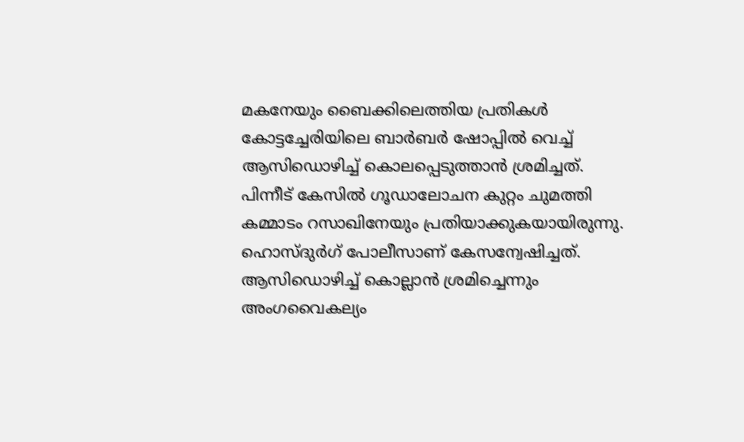മകനേയും ബൈക്കിലെത്തിയ പ്രതികള്‍ കോട്ടച്ചേരിയിലെ ബാര്‍ബര്‍ ഷോപ്പില്‍ വെച്ച് ആസിഡൊഴിച്ച് കൊലപ്പെടുത്താന്‍ ശ്രമിച്ചത്. പിന്നീട് കേസില്‍ ഗൂഡാലോചന കുറ്റം ചുമത്തി കമ്മാടം റസാഖിനേയും പ്രതിയാക്കുകയായിരുന്നു. ഹൊസ്ദുര്‍ഗ് പോലീസാണ് കേസന്വേഷിച്ചത്. ആസിഡൊഴിച്ച് കൊല്ലാന്‍ ശ്രമിച്ചെന്നും അംഗവൈകല്യം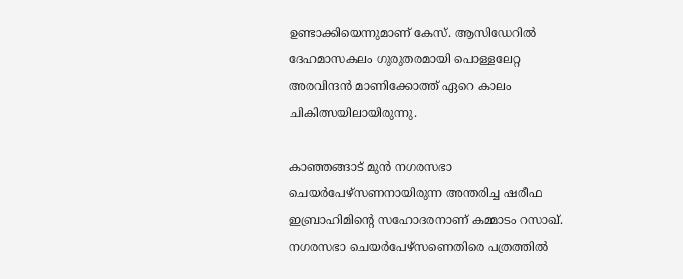ഉണ്ടാക്കിയെന്നുമാണ് കേസ്. ആസിഡേറില്‍ ദേഹമാസകലം ഗുരുതരമായി പൊള്ളലേറ്റ അരവിന്ദന്‍ മാണിക്കോത്ത് ഏറെ കാലം ചികിത്സയിലായിരുന്നു.

കാഞ്ഞങ്ങാട് മുന്‍ നഗരസഭാ ചെയര്‍പേഴ്‌സണനായിരുന്ന അന്തരിച്ച ഷരീഫ ഇബ്രാഹിമിന്റെ സഹോദരനാണ് കമ്മാടം റസാഖ്. നഗരസഭാ ചെയര്‍പേഴ്‌സണെതിരെ പത്രത്തില്‍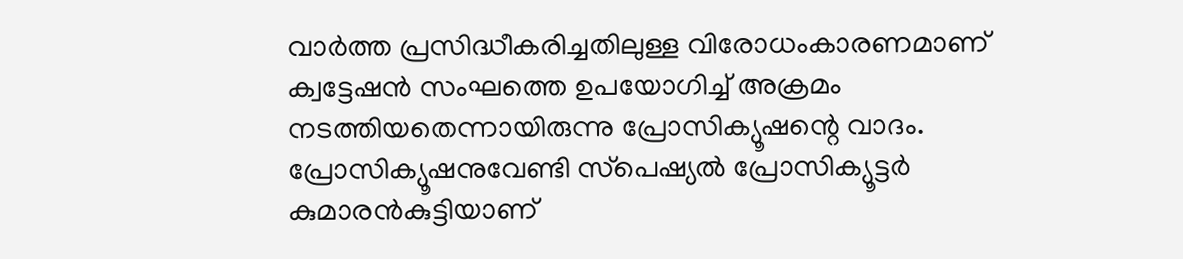വാര്‍ത്ത പ്രസിദ്ധീകരിച്ചതിലുള്ള വിരോധംകാരണമാണ് ക്വട്ടേഷന്‍ സംഘത്തെ ഉപയോഗിച്ച് അക്രമം നടത്തിയതെന്നായിരുന്നു പ്രോസിക്യൂഷന്റെ വാദം. പ്രോസിക്യൂഷനുവേണ്ടി സ്‌പെഷ്യല്‍ പ്രോസിക്യൂട്ടര്‍ കുമാരന്‍കുട്ടിയാണ്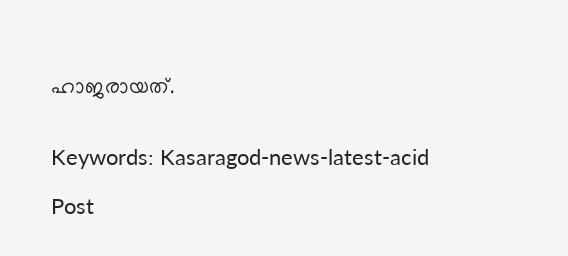ഹാജരായത്.


Keywords: Kasaragod-news-latest-acid

Post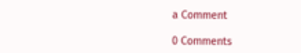a Comment

0 Comments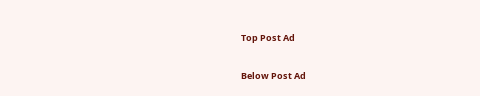Top Post Ad

Below Post Ad